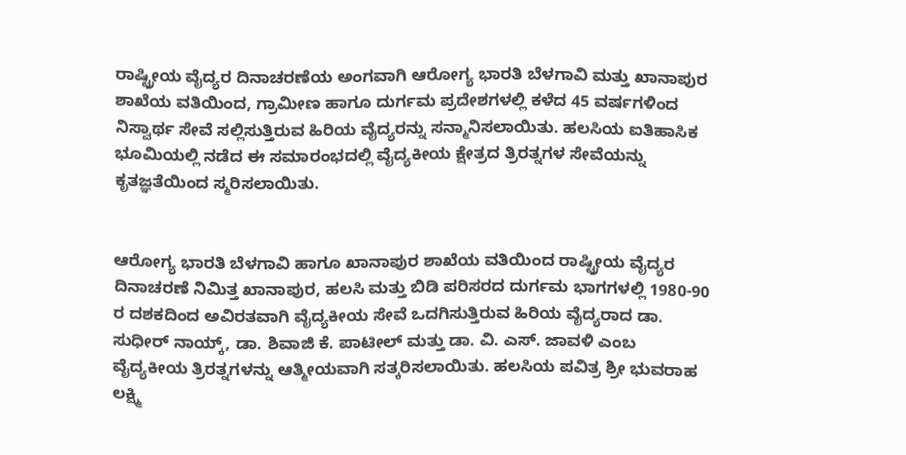ರಾಷ್ಟ್ರೀಯ ವೈದ್ಯರ ದಿನಾಚರಣೆಯ ಅಂಗವಾಗಿ ಆರೋಗ್ಯ ಭಾರತಿ ಬೆಳಗಾವಿ ಮತ್ತು ಖಾನಾಪುರ ಶಾಖೆಯ ವತಿಯಿಂದ, ಗ್ರಾಮೀಣ ಹಾಗೂ ದುರ್ಗಮ ಪ್ರದೇಶಗಳಲ್ಲಿ ಕಳೆದ 45 ವರ್ಷಗಳಿಂದ ನಿಸ್ವಾರ್ಥ ಸೇವೆ ಸಲ್ಲಿಸುತ್ತಿರುವ ಹಿರಿಯ ವೈದ್ಯರನ್ನು ಸನ್ಮಾನಿಸಲಾಯಿತು. ಹಲಸಿಯ ಐತಿಹಾಸಿಕ ಭೂಮಿಯಲ್ಲಿ ನಡೆದ ಈ ಸಮಾರಂಭದಲ್ಲಿ ವೈದ್ಯಕೀಯ ಕ್ಷೇತ್ರದ ತ್ರಿರತ್ನಗಳ ಸೇವೆಯನ್ನು ಕೃತಜ್ಞತೆಯಿಂದ ಸ್ಮರಿಸಲಾಯಿತು.


ಆರೋಗ್ಯ ಭಾರತಿ ಬೆಳಗಾವಿ ಹಾಗೂ ಖಾನಾಪುರ ಶಾಖೆಯ ವತಿಯಿಂದ ರಾಷ್ಟ್ರೀಯ ವೈದ್ಯರ ದಿನಾಚರಣೆ ನಿಮಿತ್ತ ಖಾನಾಪುರ, ಹಲಸಿ ಮತ್ತು ಬಿಡಿ ಪರಿಸರದ ದುರ್ಗಮ ಭಾಗಗಳಲ್ಲಿ 1980-90 ರ ದಶಕದಿಂದ ಅವಿರತವಾಗಿ ವೈದ್ಯಕೀಯ ಸೇವೆ ಒದಗಿಸುತ್ತಿರುವ ಹಿರಿಯ ವೈದ್ಯರಾದ ಡಾ. ಸುಧೀರ್ ನಾಯ್ಕ್, ಡಾ. ಶಿವಾಜಿ ಕೆ. ಪಾಟೀಲ್ ಮತ್ತು ಡಾ. ವಿ. ಎಸ್. ಜಾವಳಿ ಎಂಬ ವೈದ್ಯಕೀಯ ತ್ರಿರತ್ನಗಳನ್ನು ಆತ್ಮೀಯವಾಗಿ ಸತ್ಕರಿಸಲಾಯಿತು. ಹಲಸಿಯ ಪವಿತ್ರ ಶ್ರೀ ಭುವರಾಹ ಲಕ್ಷ್ಮಿ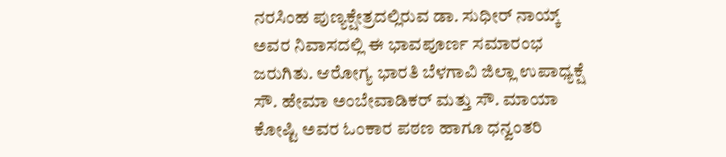ನರಸಿಂಹ ಪುಣ್ಯಕ್ಷೇತ್ರದಲ್ಲಿರುವ ಡಾ. ಸುಧೀರ್ ನಾಯ್ಕ್ ಅವರ ನಿವಾಸದಲ್ಲಿ ಈ ಭಾವಪೂರ್ಣ ಸಮಾರಂಭ ಜರುಗಿತು. ಆರೋಗ್ಯ ಭಾರತಿ ಬೆಳಗಾವಿ ಜಿಲ್ಲಾ ಉಪಾಧ್ಯಕ್ಷೆ ಸೌ. ಹೇಮಾ ಅಂಬೇವಾಡಿಕರ್ ಮತ್ತು ಸೌ. ಮಾಯಾ ಕೋಷ್ಟಿ ಅವರ ಓಂಕಾರ ಪಠಣ ಹಾಗೂ ಧನ್ವಂತರಿ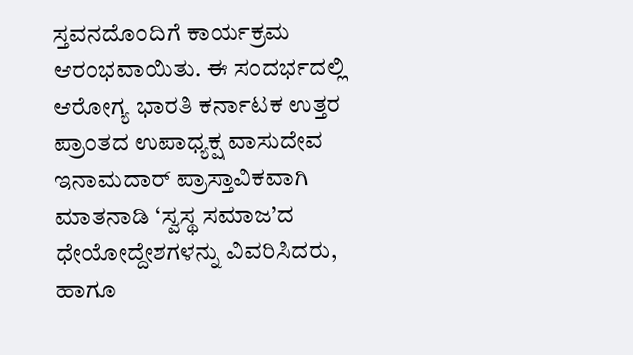ಸ್ತವನದೊಂದಿಗೆ ಕಾರ್ಯಕ್ರಮ ಆರಂಭವಾಯಿತು. ಈ ಸಂದರ್ಭದಲ್ಲಿ ಆರೋಗ್ಯ ಭಾರತಿ ಕರ್ನಾಟಕ ಉತ್ತರ ಪ್ರಾಂತದ ಉಪಾಧ್ಯಕ್ಷ ವಾಸುದೇವ ಇನಾಮದಾರ್ ಪ್ರಾಸ್ತಾವಿಕವಾಗಿ ಮಾತನಾಡಿ ‘ಸ್ವಸ್ಥ ಸಮಾಜ’ದ ಧೇಯೋದ್ದೇಶಗಳನ್ನು ವಿವರಿಸಿದರು, ಹಾಗೂ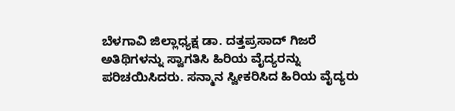ಬೆಳಗಾವಿ ಜಿಲ್ಲಾಧ್ಯಕ್ಷ ಡಾ. ದತ್ತಪ್ರಸಾದ್ ಗಿಜರೆ ಅತಿಥಿಗಳನ್ನು ಸ್ವಾಗತಿಸಿ ಹಿರಿಯ ವೈದ್ಯರನ್ನು ಪರಿಚಯಿಸಿದರು. ಸನ್ಮಾನ ಸ್ವೀಕರಿಸಿದ ಹಿರಿಯ ವೈದ್ಯರು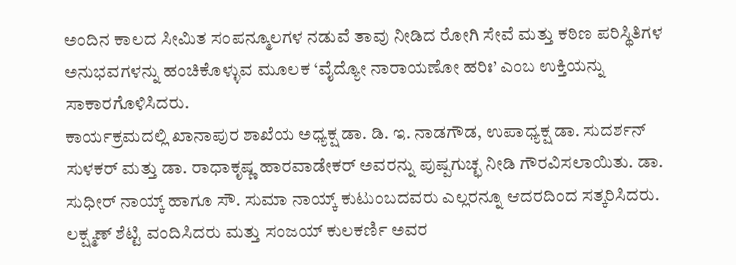ಅಂದಿನ ಕಾಲದ ಸೀಮಿತ ಸಂಪನ್ಮೂಲಗಳ ನಡುವೆ ತಾವು ನೀಡಿದ ರೋಗಿ ಸೇವೆ ಮತ್ತು ಕಠಿಣ ಪರಿಸ್ಥಿತಿಗಳ ಅನುಭವಗಳನ್ನು ಹಂಚಿಕೊಳ್ಳುವ ಮೂಲಕ ‘ವೈದ್ಯೋ ನಾರಾಯಣೋ ಹರಿಃ’ ಎಂಬ ಉಕ್ತಿಯನ್ನು ಸಾಕಾರಗೊಳಿಸಿದರು.
ಕಾರ್ಯಕ್ರಮದಲ್ಲಿ ಖಾನಾಪುರ ಶಾಖೆಯ ಅಧ್ಯಕ್ಷ ಡಾ. ಡಿ. ಇ. ನಾಡಗೌಡ, ಉಪಾಧ್ಯಕ್ಷ ಡಾ. ಸುದರ್ಶನ್ ಸುಳಕರ್ ಮತ್ತು ಡಾ. ರಾಧಾಕೃಷ್ಣ ಹಾರವಾಡೇಕರ್ ಅವರನ್ನು ಪುಷ್ಪಗುಚ್ಛ ನೀಡಿ ಗೌರವಿಸಲಾಯಿತು. ಡಾ. ಸುಧೀರ್ ನಾಯ್ಕ್ ಹಾಗೂ ಸೌ. ಸುಮಾ ನಾಯ್ಕ್ ಕುಟುಂಬದವರು ಎಲ್ಲರನ್ನೂ ಆದರದಿಂದ ಸತ್ಕರಿಸಿದರು. ಲಕ್ಷ್ಮಣ್ ಶೆಟ್ಟಿ ವಂದಿಸಿದರು ಮತ್ತು ಸಂಜಯ್ ಕುಲಕರ್ಣಿ ಅವರ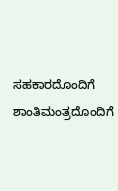ಸಹಕಾರದೊಂದಿಗೆ ಶಾಂತಿಮಂತ್ರದೊಂದಿಗೆ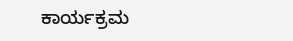ಕಾರ್ಯಕ್ರಮ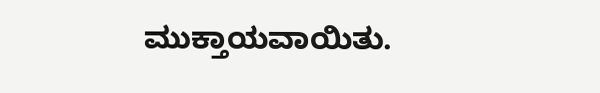ಮುಕ್ತಾಯವಾಯಿತು.